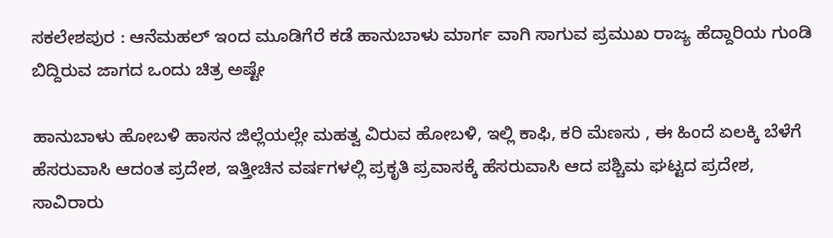ಸಕಲೇಶಪುರ : ಆನೆಮಹಲ್ ಇಂದ ಮೂಡಿಗೆರೆ ಕಡೆ ಹಾನುಬಾಳು ಮಾರ್ಗ ವಾಗಿ ಸಾಗುವ ಪ್ರಮುಖ ರಾಜ್ಯ ಹೆದ್ದಾರಿಯ ಗುಂಡಿ ಬಿದ್ದಿರುವ ಜಾಗದ ಒಂದು ಚಿತ್ರ ಅಷ್ಟೇ

ಹಾನುಬಾಳು ಹೋಬಳಿ ಹಾಸನ ಜಿಲ್ಲೆಯಲ್ಲೇ ಮಹತ್ವ ವಿರುವ ಹೋಬಳಿ, ಇಲ್ಲಿ ಕಾಫಿ, ಕರಿ ಮೆಣಸು , ಈ ಹಿಂದೆ ಏಲಕ್ಕಿ ಬೆಳೆಗೆ ಹೆಸರುವಾಸಿ ಆದಂತ ಪ್ರದೇಶ, ಇತ್ತೀಚಿನ ವರ್ಷಗಳಲ್ಲಿ ಪ್ರಕೃತಿ ಪ್ರವಾಸಕ್ಕೆ ಹೆಸರುವಾಸಿ ಆದ ಪಶ್ಚಿಮ ಘಟ್ಟದ ಪ್ರದೇಶ, ಸಾವಿರಾರು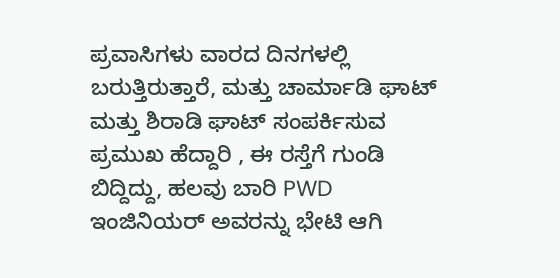ಪ್ರವಾಸಿಗಳು ವಾರದ ದಿನಗಳಲ್ಲಿ ಬರುತ್ತಿರುತ್ತಾರೆ, ಮತ್ತು ಚಾರ್ಮಾಡಿ ಘಾಟ್ ಮತ್ತು ಶಿರಾಡಿ ಘಾಟ್ ಸಂಪರ್ಕಿಸುವ ಪ್ರಮುಖ ಹೆದ್ದಾರಿ , ಈ ರಸ್ತೆಗೆ ಗುಂಡಿ ಬಿದ್ದಿದ್ದು, ಹಲವು ಬಾರಿ PWD ಇಂಜಿನಿಯರ್ ಅವರನ್ನು ಭೇಟಿ ಆಗಿ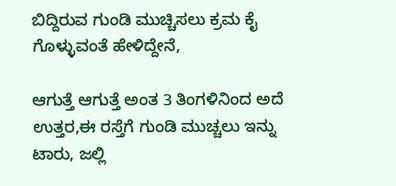ಬಿದ್ದಿರುವ ಗುಂಡಿ ಮುಚ್ಚಿಸಲು ಕ್ರಮ ಕೈ ಗೊಳ್ಳುವಂತೆ ಹೇಳಿದ್ದೇನೆ,

ಆಗುತ್ತೆ ಆಗುತ್ತೆ ಅಂತ 3 ತಿಂಗಳಿನಿಂದ ಅದೆ ಉತ್ತರ,ಈ ರಸ್ತೆಗೆ ಗುಂಡಿ ಮುಚ್ಚಲು ಇನ್ನು ಟಾರು, ಜಲ್ಲಿ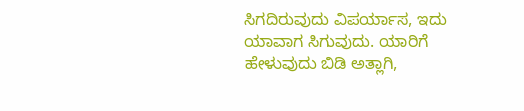ಸಿಗದಿರುವುದು ವಿಪರ್ಯಾಸ, ಇದು ಯಾವಾಗ ಸಿಗುವುದು. ಯಾರಿಗೆ ಹೇಳುವುದು ಬಿಡಿ ಅತ್ಲಾಗಿ,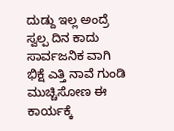ದುಡ್ದು ಇಲ್ಲ ಅಂದ್ರೆ ಸ್ವಲ್ಪ ದಿನ ಕಾದು ಸಾರ್ವಜನಿಕ ವಾಗಿ ಭಿಕ್ಷೆ ಎತ್ತಿ ನಾವೆ ಗುಂಡಿ ಮುಚ್ಚಿಸೋಣ ಈ ಕಾರ್ಯಕ್ಕೆ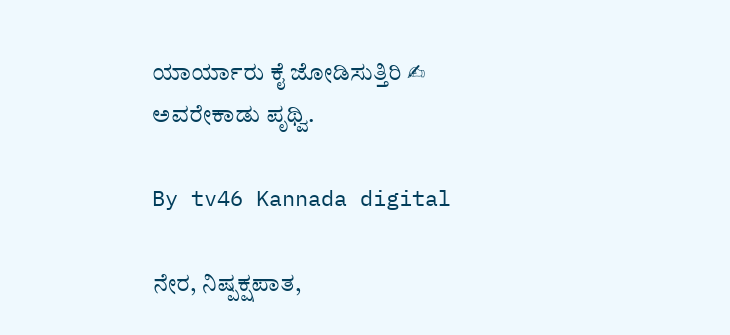ಯಾರ್ಯಾರು ಕೈ ಜೋಡಿಸುತ್ತಿರಿ ✍ ಅವರೇಕಾಡು ಪೃಥ್ವಿ.

By tv46 Kannada digital

ನೇರ, ನಿಷ್ಪಕ್ಷಪಾತ,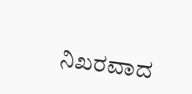ನಿಖರವಾದ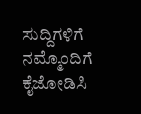ಸುದ್ದಿಗಳಿಗೆ ನಮ್ಮೊಂದಿಗೆ ಕೈಜೋಡಿಸಿ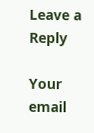Leave a Reply

Your email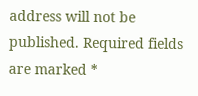address will not be published. Required fields are marked *